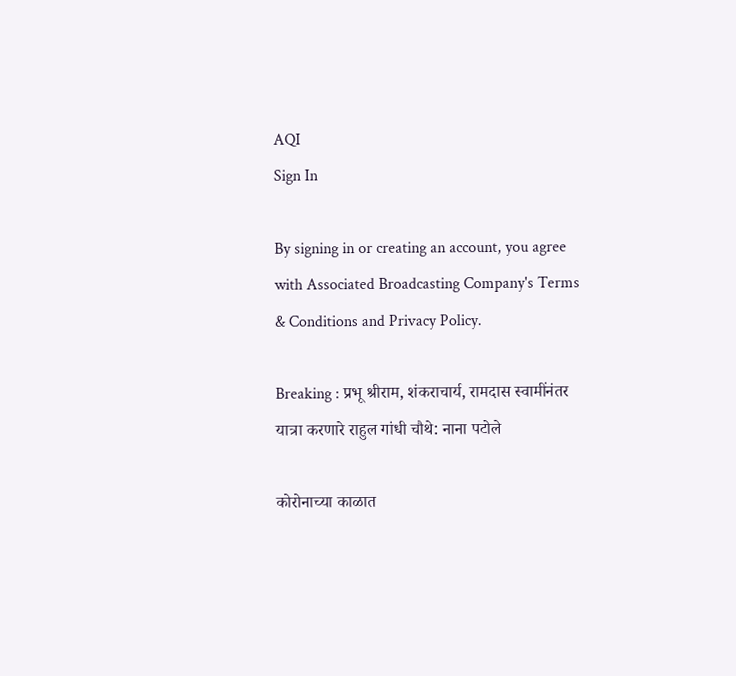AQI
Sign In

By signing in or creating an account, you agree with Associated Broadcasting Company's Terms & Conditions and Privacy Policy.

Breaking : प्रभू श्रीराम, शंकराचार्य, रामदास स्वामींनंतर यात्रा करणारे राहुल गांधी चौथे: नाना पटोले

कोरोनाच्या काळात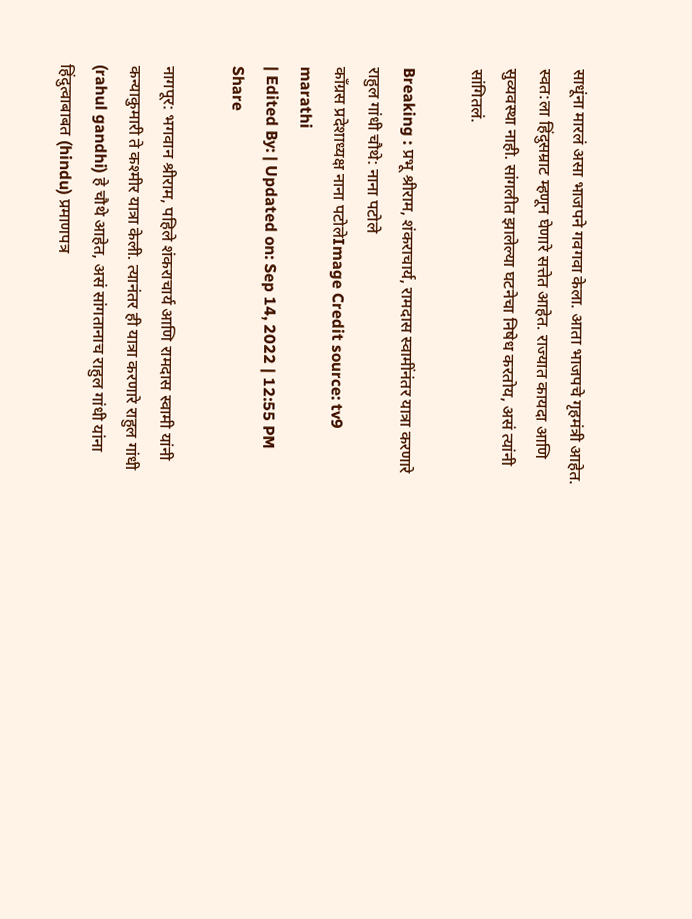साधूंना मारलं असा भाजपने गवगवा केला. आता भाजपचे गृहमंत्री आहेत. स्वत:ला हिंदुसम्राट म्हणून घेणारे सत्तेत आहेत. राज्यात कायदा आणि सुव्यवस्था नाही. सांगलीत झालेल्या घटनेचा निषेध करतोय, असं त्यांनी सांगितलं.

Breaking : प्रभू श्रीराम, शंकराचार्य, रामदास स्वामींनंतर यात्रा करणारे राहुल गांधी चौथे: नाना पटोले
कॉंग्रस प्रदेशाध्यक्ष नाना पटोलेImage Credit source: tv9 marathi
| Edited By: | Updated on: Sep 14, 2022 | 12:55 PM
Share

नागपूर: भगवान श्रीराम, पहिले शंकराचार्य आणि रामदास स्वामी यांनी कन्याकुमारी ते कश्मीर यात्रा केली. त्यानंतर ही यात्रा करणारे राहुल गांधी (rahul gandhi) हे चौथे आहेत, असं सांगतानाच राहुल गांधी यांना हिंदुत्वाबाबत (hindu) प्रमाणपत्र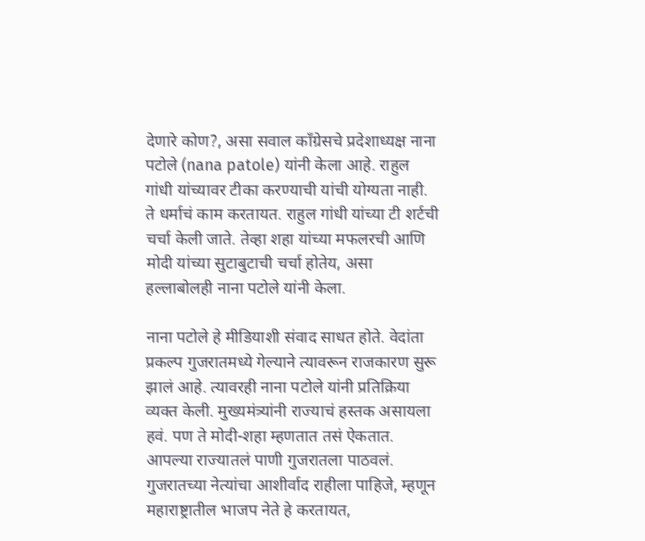देणारे कोण?, असा सवाल काँग्रेसचे प्रदेशाध्यक्ष नाना पटोले (nana patole) यांनी केला आहे. राहुल गांधी यांच्यावर टीका करण्याची यांची योग्यता नाही. ते धर्माचं काम करतायत. राहुल गांधी यांच्या टी शर्टची चर्चा केली जाते. तेव्हा शहा यांच्या मफलरची आणि मोदी यांच्या सुटाबुटाची चर्चा होतेय, असा हल्लाबोलही नाना पटोले यांनी केला.

नाना पटोले हे मीडियाशी संवाद साधत होते. वेदांता प्रकल्प गुजरातमध्ये गेल्याने त्यावरून राजकारण सुरू झालं आहे. त्यावरही नाना पटोले यांनी प्रतिक्रिया व्यक्त केली. मुख्यमंत्र्यांनी राज्याचं हस्तक असायला हवं. पण ते मोदी-शहा म्हणतात तसं ऐकतात. आपल्या राज्यातलं पाणी गुजरातला पाठवलं. गुजरातच्या नेत्यांचा आशीर्वाद राहीला पाहिजे, म्हणून महाराष्ट्रातील भाजप नेते हे करतायत,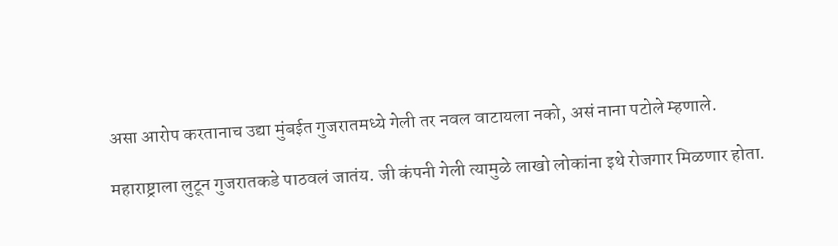असा आरोप करतानाच उद्या मुंबईत गुजरातमध्ये गेली तर नवल वाटायला नको, असं नाना पटोले म्हणाले.

महाराष्ट्राला लुटून गुजरातकडे पाठवलं जातंय. जी कंपनी गेली त्यामुळे लाखो लोकांना इथे रोजगार मिळणार होता.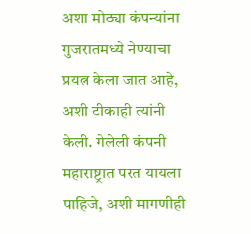अशा मोठ्या कंपन्यांना गुजरातमध्ये नेण्याचा प्रयत्न केला जात आहे, अशी टीकाही त्यांनी केली. गेलेली कंपनी महाराष्ट्रात परत यायला पाहिजे, अशी मागणीही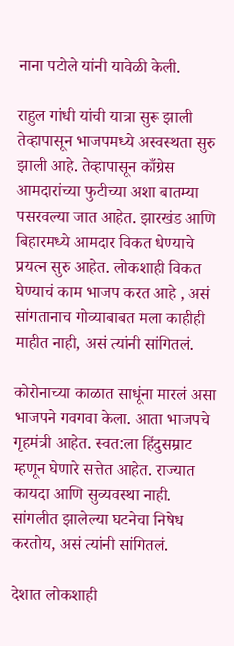नाना पटोले यांनी यावेळी केली.

राहुल गांधी यांची यात्रा सुरू झाली तेव्हापासून भाजपमध्ये अस्वस्थता सुरु झाली आहे. तेव्हापासून काँग्रेस आमदारांच्या फुटीच्या अशा बातम्या पसरवल्या जात आहेत. झारखंड आणि बिहारमध्ये आमदार विकत धेण्याचे प्रयत्न सुरु आहेत. लोकशाही विकत घेण्याचं काम भाजप करत आहे , असं सांगतानाच गोव्याबाबत मला काहीही माहीत नाही, असं त्यांनी सांगितलं.

कोरोनाच्या काळात साधूंना मारलं असा भाजपने गवगवा केला. आता भाजपचे गृहमंत्री आहेत. स्वत:ला हिंदुसम्राट म्हणून घेणारे सत्तेत आहेत. राज्यात कायदा आणि सुव्यवस्था नाही. सांगलीत झालेल्या घटनेचा निषेध करतोय, असं त्यांनी सांगितलं.

देशात लोकशाही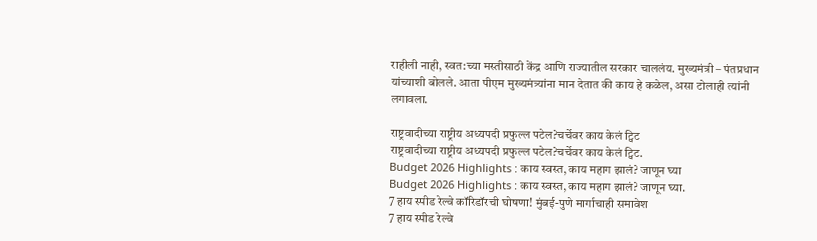राहीली नाही, स्वत:च्या मस्तीसाठी केंद्र आणि राज्यातील सरकार चाललंय. मुख्यमंत्री – पंतप्रधान यांच्याशी बोलले. आता पीएम मुख्यमंत्र्यांना मान देतात की काय हे कळेल, असा टोलाही त्यांनी लगावला.

राष्ट्रवादीच्या राष्ट्रीय अध्यपदी प्रफुल्ल पटेल?चर्चेवर काय केलं ट्विट
राष्ट्रवादीच्या राष्ट्रीय अध्यपदी प्रफुल्ल पटेल?चर्चेवर काय केलं ट्विट.
Budget 2026 Highlights : काय स्वस्त, काय महाग झालं? जाणून घ्या
Budget 2026 Highlights : काय स्वस्त, काय महाग झालं? जाणून घ्या.
7 हाय स्पीड रेल्वे कॉरिडॉरची घोषणा! मुंबई-पुणे मार्गाचाही समावेश
7 हाय स्पीड रेल्वे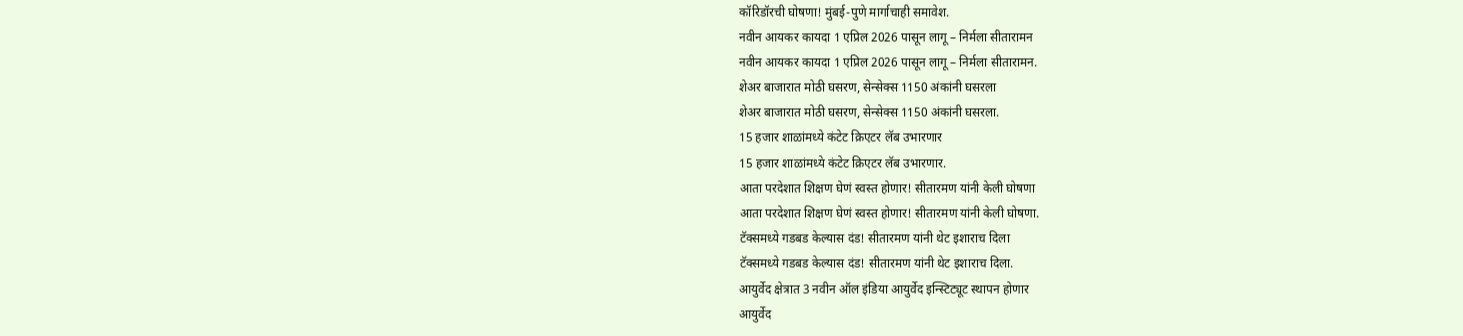कॉरिडॉरची घोषणा! मुंबई-पुणे मार्गाचाही समावेश.
नवीन आयकर कायदा 1 एप्रिल 2026 पासून लागू – निर्मला सीतारामन
नवीन आयकर कायदा 1 एप्रिल 2026 पासून लागू – निर्मला सीतारामन.
शेअर बाजारात मोठी घसरण, सेन्सेक्स 1150 अंकांनी घसरला
शेअर बाजारात मोठी घसरण, सेन्सेक्स 1150 अंकांनी घसरला.
15 हजार शाळांमध्ये कंटेट क्रिएटर लॅब उभारणार
15 हजार शाळांमध्ये कंटेट क्रिएटर लॅब उभारणार.
आता परदेशात शिक्षण घेणं स्वस्त होणार! सीतारमण यांनी केली घोषणा
आता परदेशात शिक्षण घेणं स्वस्त होणार! सीतारमण यांनी केली घोषणा.
टॅक्समध्ये गडबड केल्यास दंड! सीतारमण यांनी थेट इशाराच दिला
टॅक्समध्ये गडबड केल्यास दंड! सीतारमण यांनी थेट इशाराच दिला.
आयुर्वेद क्षेत्रात 3 नवीन ऑल इंडिया आयुर्वेद इन्स्टिट्यूट स्थापन होणार
आयुर्वेद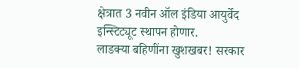क्षेत्रात 3 नवीन ऑल इंडिया आयुर्वेद इन्स्टिट्यूट स्थापन होणार.
लाडक्या बहिणींना खुशखबर! सरकार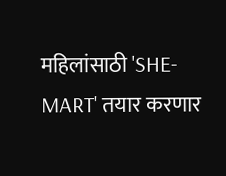महिलांसाठी 'SHE-MART' तयार करणार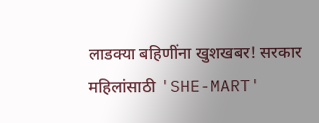लाडक्या बहिणींना खुशखबर! सरकार महिलांसाठी 'SHE-MART'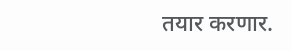तयार करणार.